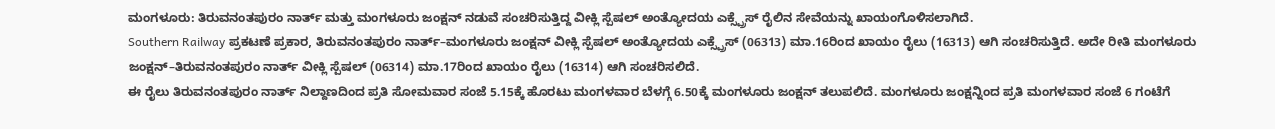ಮಂಗಳೂರು: ತಿರುವನಂತಪುರಂ ನಾರ್ತ್ ಮತ್ತು ಮಂಗಳೂರು ಜಂಕ್ಷನ್ ನಡುವೆ ಸಂಚರಿಸುತ್ತಿದ್ದ ವೀಕ್ಲಿ ಸ್ಪೆಷಲ್ ಅಂತ್ಯೋದಯ ಎಕ್ಸ್ಪ್ರೆಸ್ ರೈಲಿನ ಸೇವೆಯನ್ನು ಖಾಯಂಗೊಳಿಸಲಾಗಿದೆ.
Southern Railway ಪ್ರಕಟಣೆ ಪ್ರಕಾರ, ತಿರುವನಂತಪುರಂ ನಾರ್ತ್–ಮಂಗಳೂರು ಜಂಕ್ಷನ್ ವೀಕ್ಲಿ ಸ್ಪೆಷಲ್ ಅಂತ್ಯೋದಯ ಎಕ್ಸ್ಪ್ರೆಸ್ (06313) ಮಾ.16ರಿಂದ ಖಾಯಂ ರೈಲು (16313) ಆಗಿ ಸಂಚರಿಸುತ್ತಿದೆ. ಅದೇ ರೀತಿ ಮಂಗಳೂರು ಜಂಕ್ಷನ್–ತಿರುವನಂತಪುರಂ ನಾರ್ತ್ ವೀಕ್ಲಿ ಸ್ಪೆಷಲ್ (06314) ಮಾ.17ರಿಂದ ಖಾಯಂ ರೈಲು (16314) ಆಗಿ ಸಂಚರಿಸಲಿದೆ.
ಈ ರೈಲು ತಿರುವನಂತಪುರಂ ನಾರ್ತ್ ನಿಲ್ದಾಣದಿಂದ ಪ್ರತಿ ಸೋಮವಾರ ಸಂಜೆ 5.15ಕ್ಕೆ ಹೊರಟು ಮಂಗಳವಾರ ಬೆಳಗ್ಗೆ 6.50ಕ್ಕೆ ಮಂಗಳೂರು ಜಂಕ್ಷನ್ ತಲುಪಲಿದೆ. ಮಂಗಳೂರು ಜಂಕ್ಷನ್ನಿಂದ ಪ್ರತಿ ಮಂಗಳವಾರ ಸಂಜೆ 6 ಗಂಟೆಗೆ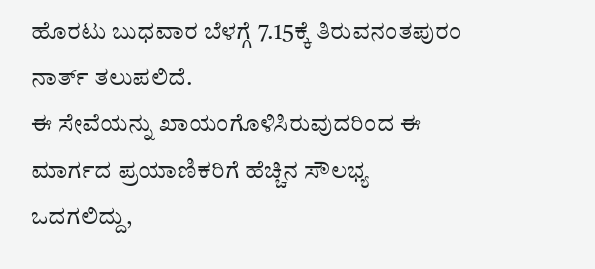ಹೊರಟು ಬುಧವಾರ ಬೆಳಗ್ಗೆ 7.15ಕ್ಕೆ ತಿರುವನಂತಪುರಂ ನಾರ್ತ್ ತಲುಪಲಿದೆ.
ಈ ಸೇವೆಯನ್ನು ಖಾಯಂಗೊಳಿಸಿರುವುದರಿಂದ ಈ ಮಾರ್ಗದ ಪ್ರಯಾಣಿಕರಿಗೆ ಹೆಚ್ಚಿನ ಸೌಲಭ್ಯ ಒದಗಲಿದ್ದು,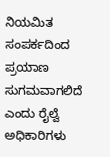ನಿಯಮಿತ ಸಂಪರ್ಕದಿಂದ ಪ್ರಯಾಣ ಸುಗಮವಾಗಲಿದೆ ಎಂದು ರೈಲ್ವೆ ಅಧಿಕಾರಿಗಳು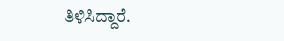ತಿಳಿಸಿದ್ದಾರೆ.